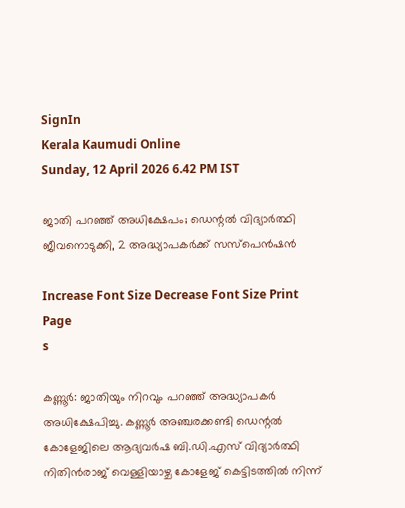SignIn
Kerala Kaumudi Online
Sunday, 12 April 2026 6.42 PM IST

ജാതി പറഞ്ഞ് അധിക്ഷേപം; ഡെന്റൽ വിദ്യാർത്ഥി ജീവനൊടുക്കി, 2 അദ്ധ്യാപകർക്ക് സസ്പെൻഷൻ

Increase Font Size Decrease Font Size Print Page
s

കണ്ണൂർ: ജാതിയും നിറവും പറഞ്ഞ് അദ്ധ്യാപകർ അധിക്ഷേപിച്ചു. കണ്ണൂർ അഞ്ചരക്കണ്ടി ഡെന്റൽ കോളേജിലെ ആദ്യവർഷ ബി.ഡി.എസ് വിദ്യാർത്ഥി നിതിൻരാജ് വെള്ളിയാഴ്ച കോളേജ് കെട്ടിടത്തിൽ നിന്ന്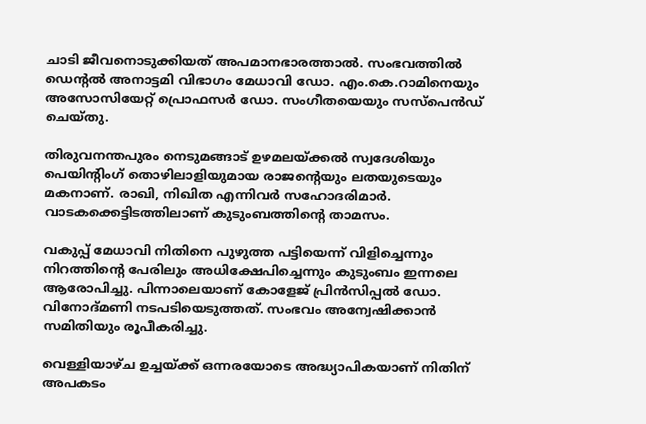ചാടി ജീവനൊടുക്കിയത് അപമാനഭാരത്താൽ. സംഭവത്തിൽ ഡെന്റൽ അനാട്ടമി വിഭാഗം മേധാവി ഡോ. എം.കെ.റാമിനെയും അസോസിയേറ്റ് പ്രൊഫസർ ഡോ. സംഗീതയെയും സസ്‌പെൻഡ് ചെയ്തു.

തിരുവനന്തപുരം നെടുമങ്ങാട് ഉഴമലയ്ക്കൽ സ്വദേശിയും പെയിന്റിംഗ് തൊഴിലാളിയുമായ രാജന്റെയും ലതയുടെയും മകനാണ്. രാഖി, നിഖിത എന്നിവർ സഹോദരിമാർ. വാടകക്കെട്ടിടത്തിലാണ് കുടുംബത്തിന്റെ താമസം.

വകുപ്പ് മേധാവി നിതിനെ പുഴുത്ത പട്ടിയെന്ന് വിളിച്ചെന്നും നിറത്തിന്റെ പേരിലും അധിക്ഷേപിച്ചെന്നും കുടുംബം ഇന്നലെ ആരോപിച്ചു. പിന്നാലെയാണ് കോളേജ് പ്രിൻസിപ്പൽ ഡോ. വിനോദ്മണി നടപടിയെടുത്തത്. സംഭവം അന്വേഷിക്കാൻ സമിതിയും രൂപീകരിച്ചു.

വെള്ളിയാഴ്ച ഉച്ചയ്ക്ക് ഒന്നരയോടെ അദ്ധ്യാപികയാണ് നിതിന് അപകടം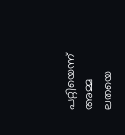പറ്റിയെന്ന് അമ്മ ലതയെ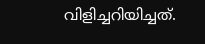വിളിച്ചറിയിച്ചത്.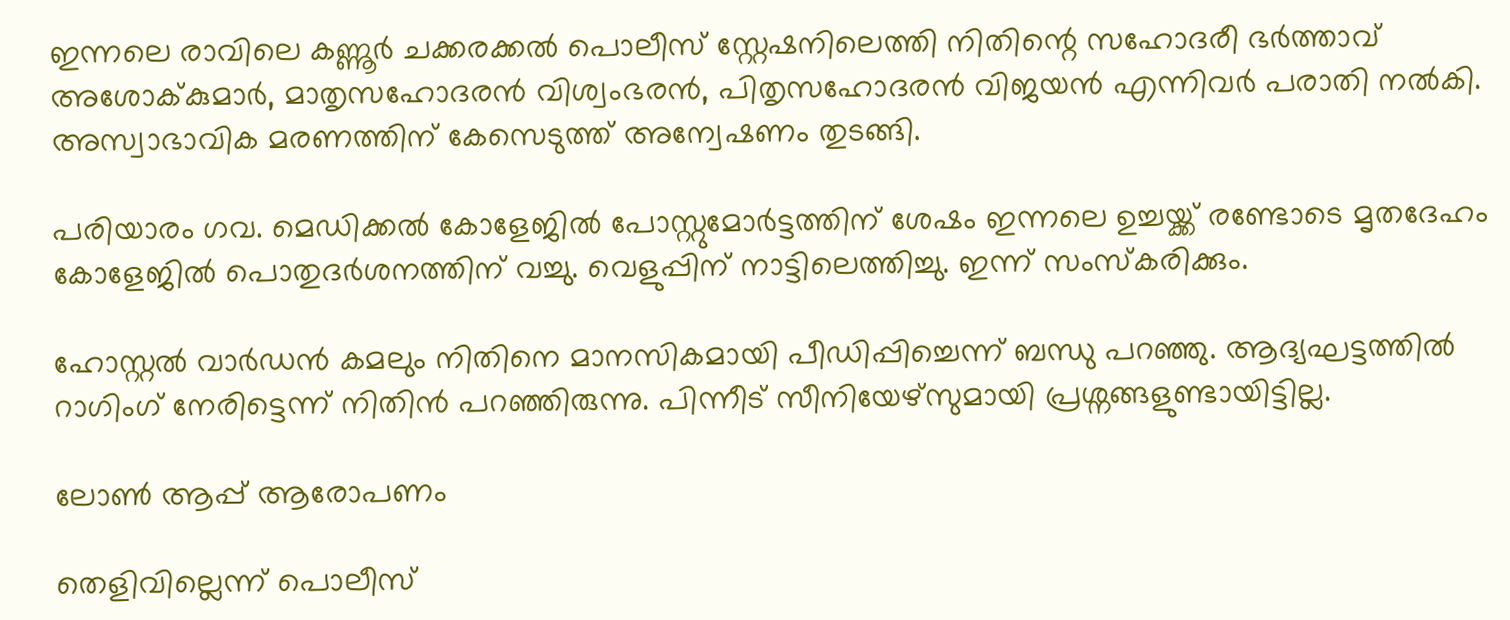ഇന്നലെ രാവിലെ കണ്ണൂർ ചക്കരക്കൽ പൊലീസ് സ്റ്റേഷനിലെത്തി നിതിന്റെ സഹോദരീ ഭർത്താവ് അശോക്‌കുമാർ, മാതൃസഹോദരൻ വിശ്വംഭരൻ, പിതൃസഹോദരൻ വിജയൻ എന്നിവർ പരാതി നൽകി. അസ്വാഭാവിക മരണത്തിന് കേസെടുത്ത് അന്വേഷണം തുടങ്ങി.

പരിയാരം ഗവ. മെഡിക്കൽ കോളേജിൽ പോസ്റ്റുമോർട്ടത്തിന് ശേഷം ഇന്നലെ ഉച്ചയ്ക്ക് രണ്ടോടെ മൃതദേഹം കോളേജിൽ പൊതുദർശനത്തിന് വച്ചു. വെളുപ്പിന് നാട്ടിലെത്തിച്ചു. ഇന്ന് സംസ്കരിക്കും.

ഹോസ്റ്റൽ വാർഡൻ കമലും നിതിനെ മാനസികമായി പീഡിപ്പിച്ചെന്ന് ബന്ധു പറഞ്ഞു. ആദ്യഘട്ടത്തിൽ റാഗിംഗ് നേരിട്ടെന്ന് നിതിൻ പറഞ്ഞിരുന്നു. പിന്നീട് സീനിയേഴ്സുമായി പ്രശ്നങ്ങളുണ്ടായിട്ടില്ല.

ലോൺ ആപ്പ് ആരോപണം

തെളിവില്ലെന്ന് പൊലീസ്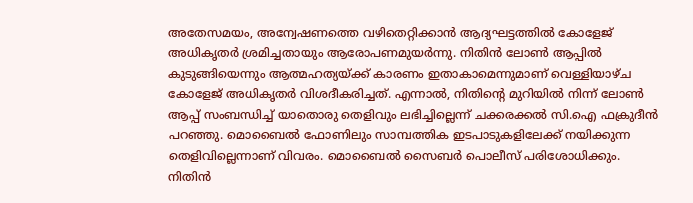അതേസമയം, അന്വേഷണത്തെ വഴിതെറ്റിക്കാൻ ആദ്യഘട്ടത്തിൽ കോളേജ് അധികൃതർ ശ്രമിച്ചതായും ആരോപണമുയർന്നു. നിതിൻ ലോൺ ആപ്പിൽ കുടുങ്ങിയെന്നും ആത്മഹത്യയ്ക്ക് കാരണം ഇതാകാമെന്നുമാണ് വെള്ളിയാഴ്ച കോളേജ് അധികൃതർ വിശദീകരിച്ചത്. എന്നാൽ, നിതിന്റെ മുറിയിൽ നിന്ന് ലോൺ ആപ്പ് സംബന്ധിച്ച് യാതൊരു തെളിവും ലഭിച്ചില്ലെന്ന് ചക്കരക്കൽ സി.ഐ ഫക്രുദീൻ പറഞ്ഞു. മൊബൈൽ ഫോണിലും സാമ്പത്തിക ഇടപാടുകളിലേക്ക് നയിക്കുന്ന തെളിവില്ലെന്നാണ് വിവരം. മൊബൈൽ സൈബ‌ർ പൊലീസ് പരിശോധിക്കും. നിതിൻ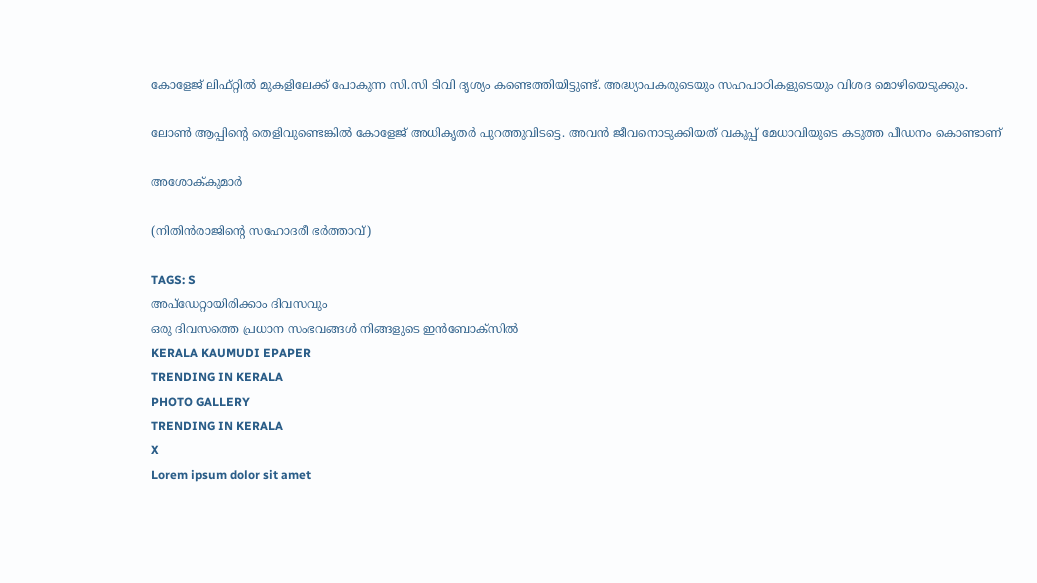കോളേജ് ലിഫ്റ്റിൽ മുകളിലേക്ക് പോകുന്ന സി.സി ടിവി ദൃശ്യം കണ്ടെത്തിയിട്ടുണ്ട്. അദ്ധ്യാപകരുടെയും സഹപാഠികളുടെയും വിശദ മൊഴിയെടുക്കും.

ലോൺ ആപ്പിന്റെ തെളിവുണ്ടെങ്കിൽ കോളേജ് അധികൃത‌ർ പുറത്തുവിടട്ടെ. അവൻ ജീവനൊടുക്കിയത് വകുപ്പ് മേധാവിയുടെ കടുത്ത പീഡനം കൊണ്ടാണ്

അശോക്‌കുമാർ

(നിതിൻരാജിന്റെ സഹോദരീ ഭ‌ർത്താവ്)

TAGS: S
അപ്ഡേറ്റായിരിക്കാം ദിവസവും
ഒരു ദിവസത്തെ പ്രധാന സംഭവങ്ങൾ നിങ്ങളുടെ ഇൻബോക്സിൽ
KERALA KAUMUDI EPAPER
TRENDING IN KERALA
PHOTO GALLERY
TRENDING IN KERALA
X
Lorem ipsum dolor sit amet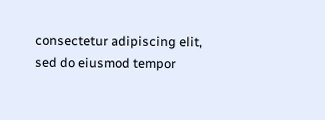consectetur adipiscing elit, sed do eiusmod tempor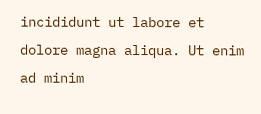incididunt ut labore et dolore magna aliqua. Ut enim ad minim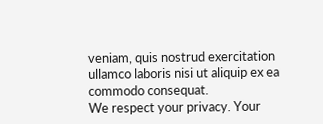veniam, quis nostrud exercitation ullamco laboris nisi ut aliquip ex ea commodo consequat.
We respect your privacy. Your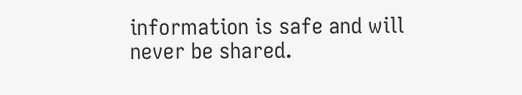information is safe and will never be shared.